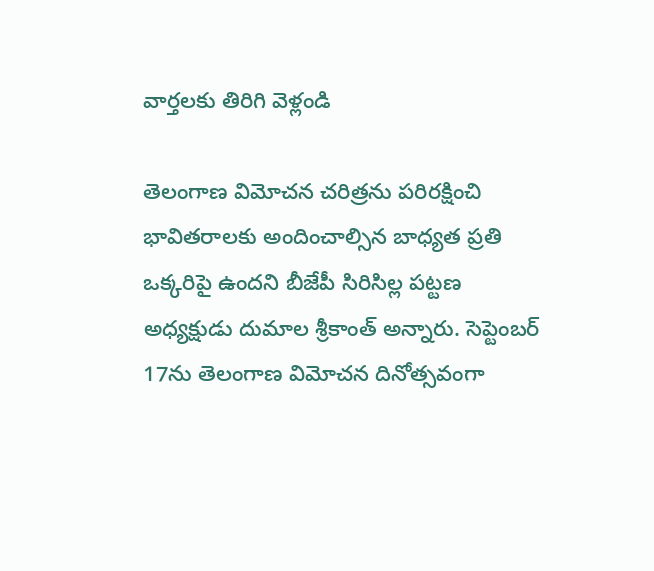వార్తలకు తిరిగి వెళ్లండి

తెలంగాణ విమోచన చరిత్రను పరిరక్షించి భావితరాలకు అందించాల్సిన బాధ్యత ప్రతి ఒక్కరిపై ఉందని బీజేపీ సిరిసిల్ల పట్టణ అధ్యక్షుడు దుమాల శ్రీకాంత్ అన్నారు. సెప్టెంబర్ 17ను తెలంగాణ విమోచన దినోత్సవంగా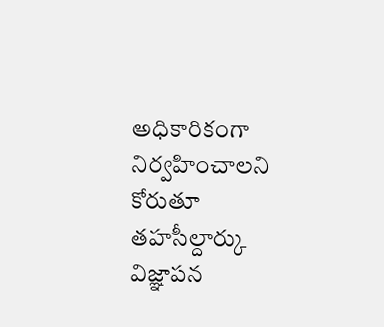అధికారికంగా నిర్వహించాలని కోరుతూ తహసీల్దార్కు విజ్ఞాపన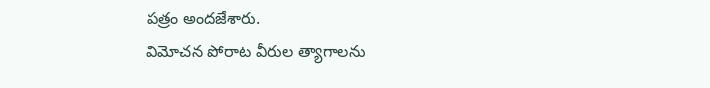పత్రం అందజేశారు.
విమోచన పోరాట వీరుల త్యాగాలను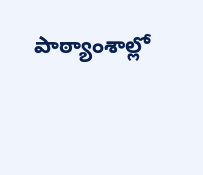పాఠ్యాంశాల్లో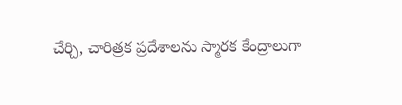చేర్చి, చారిత్రక ప్రదేశాలను స్మారక కేంద్రాలుగా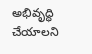అభివృద్ధి చేయాలని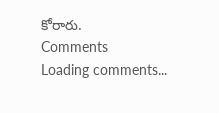కోరారు.
Comments
Loading comments...